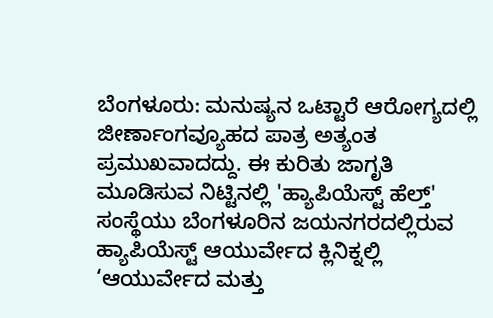ಬೆಂಗಳೂರು: ಮನುಷ್ಯನ ಒಟ್ಟಾರೆ ಆರೋಗ್ಯದಲ್ಲಿ ಜೀರ್ಣಾಂಗವ್ಯೂಹದ ಪಾತ್ರ ಅತ್ಯಂತ ಪ್ರಮುಖವಾದದ್ದು. ಈ ಕುರಿತು ಜಾಗೃತಿ ಮೂಡಿಸುವ ನಿಟ್ಟಿನಲ್ಲಿ 'ಹ್ಯಾಪಿಯೆಸ್ಟ್ ಹೆಲ್ತ್' ಸಂಸ್ಥೆಯು ಬೆಂಗಳೂರಿನ ಜಯನಗರದಲ್ಲಿರುವ ಹ್ಯಾಪಿಯೆಸ್ಟ್ ಆಯುರ್ವೇದ ಕ್ಲಿನಿಕ್ನಲ್ಲಿ ‘ಆಯುರ್ವೇದ ಮತ್ತು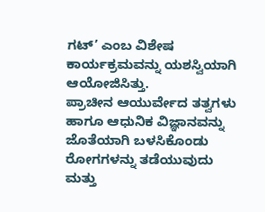ಗಟ್’ ಎಂಬ ವಿಶೇಷ ಕಾರ್ಯಕ್ರಮವನ್ನು ಯಶಸ್ವಿಯಾಗಿ ಆಯೋಜಿಸಿತ್ತು.
ಪ್ರಾಚೀನ ಆಯುರ್ವೇದ ತತ್ವಗಳು ಹಾಗೂ ಆಧುನಿಕ ವಿಜ್ಞಾನವನ್ನು ಜೊತೆಯಾಗಿ ಬಳಸಿಕೊಂಡು ರೋಗಗಳನ್ನು ತಡೆಯುವುದು ಮತ್ತು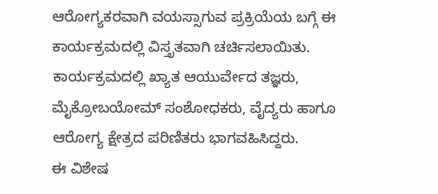ಆರೋಗ್ಯಕರವಾಗಿ ವಯಸ್ಸಾಗುವ ಪ್ರಕ್ರಿಯೆಯ ಬಗ್ಗೆ ಈ ಕಾರ್ಯಕ್ರಮದಲ್ಲಿ ವಿಸ್ತೃತವಾಗಿ ಚರ್ಚಿಸಲಾಯಿತು. ಕಾರ್ಯಕ್ರಮದಲ್ಲಿ ಖ್ಯಾತ ಆಯುರ್ವೇದ ತಜ್ಞರು, ಮೈಕ್ರೋಬಯೋಮ್ ಸಂಶೋಧಕರು, ವೈದ್ಯರು ಹಾಗೂ ಆರೋಗ್ಯ ಕ್ಷೇತ್ರದ ಪರಿಣಿತರು ಭಾಗವಹಿಸಿದ್ದರು.
ಈ ವಿಶೇಷ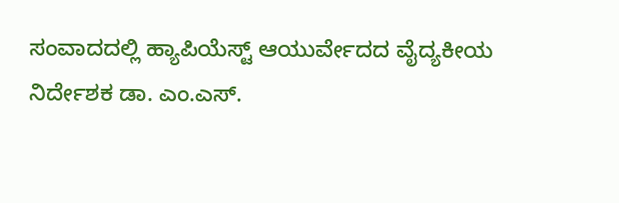ಸಂವಾದದಲ್ಲಿ ಹ್ಯಾಪಿಯೆಸ್ಟ್ ಆಯುರ್ವೇದದ ವೈದ್ಯಕೀಯ ನಿರ್ದೇಶಕ ಡಾ. ಎಂ.ಎಸ್.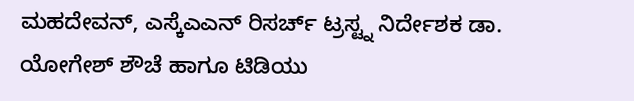ಮಹದೇವನ್, ಎಸ್ಕೆಎಎನ್ ರಿಸರ್ಚ್ ಟ್ರಸ್ಟ್ನ ನಿರ್ದೇಶಕ ಡಾ. ಯೋಗೇಶ್ ಶೌಚೆ ಹಾಗೂ ಟಿಡಿಯು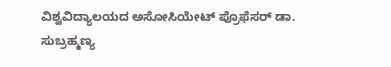ವಿಶ್ವವಿದ್ಯಾಲಯದ ಅಸೋಸಿಯೇಟ್ ಪ್ರೊಫೆಸರ್ ಡಾ. ಸುಬ್ರಹ್ಮಣ್ಯ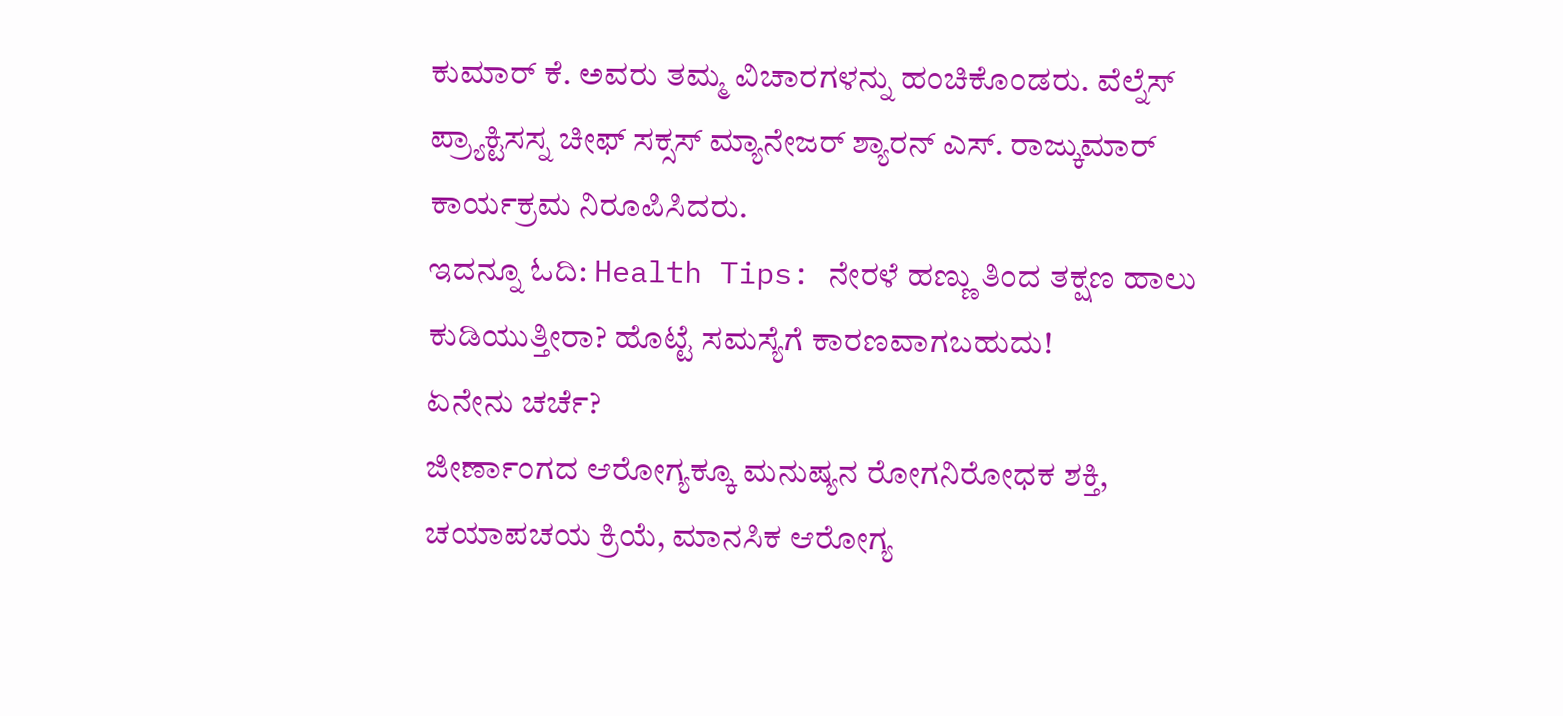ಕುಮಾರ್ ಕೆ. ಅವರು ತಮ್ಮ ವಿಚಾರಗಳನ್ನು ಹಂಚಿಕೊಂಡರು. ವೆಲ್ನೆಸ್ ಪ್ರ್ಯಾಕ್ಟಿಸಸ್ನ ಚೀಫ್ ಸಕ್ಸಸ್ ಮ್ಯಾನೇಜರ್ ಶ್ಯಾರನ್ ಎಸ್. ರಾಜ್ಕುಮಾರ್ ಕಾರ್ಯಕ್ರಮ ನಿರೂಪಿಸಿದರು.
ಇದನ್ನೂ ಓದಿ: Health Tips: ನೇರಳೆ ಹಣ್ಣು ತಿಂದ ತಕ್ಷಣ ಹಾಲು ಕುಡಿಯುತ್ತೀರಾ? ಹೊಟ್ಟೆ ಸಮಸ್ಯೆಗೆ ಕಾರಣವಾಗಬಹುದು!
ಏನೇನು ಚರ್ಚೆ?
ಜೀರ್ಣಾಂಗದ ಆರೋಗ್ಯಕ್ಕೂ ಮನುಷ್ಯನ ರೋಗನಿರೋಧಕ ಶಕ್ತಿ, ಚಯಾಪಚಯ ಕ್ರಿಯೆ, ಮಾನಸಿಕ ಆರೋಗ್ಯ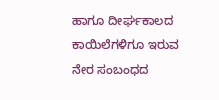ಹಾಗೂ ದೀರ್ಘಕಾಲದ ಕಾಯಿಲೆಗಳಿಗೂ ಇರುವ ನೇರ ಸಂಬಂಧದ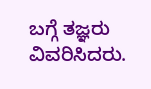ಬಗ್ಗೆ ತಜ್ಞರು ವಿವರಿಸಿದರು.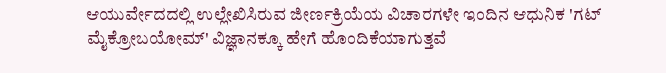ಆಯುರ್ವೇದದಲ್ಲಿ ಉಲ್ಲೇಖಿಸಿರುವ ಜೀರ್ಣಕ್ರಿಯೆಯ ವಿಚಾರಗಳೇ ಇಂದಿನ ಆಧುನಿಕ 'ಗಟ್ ಮೈಕ್ರೋಬಯೋಮ್' ವಿಜ್ಞಾನಕ್ಕೂ ಹೇಗೆ ಹೊಂದಿಕೆಯಾಗುತ್ತವೆ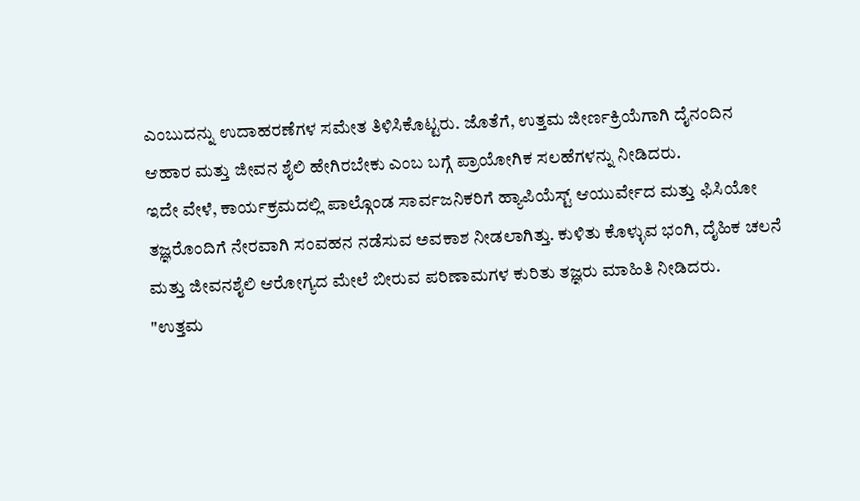ಎಂಬುದನ್ನು ಉದಾಹರಣೆಗಳ ಸಮೇತ ತಿಳಿಸಿಕೊಟ್ಟರು. ಜೊತೆಗೆ, ಉತ್ತಮ ಜೀರ್ಣಕ್ರಿಯೆಗಾಗಿ ದೈನಂದಿನ ಆಹಾರ ಮತ್ತು ಜೀವನ ಶೈಲಿ ಹೇಗಿರಬೇಕು ಎಂಬ ಬಗ್ಗೆ ಪ್ರಾಯೋಗಿಕ ಸಲಹೆಗಳನ್ನು ನೀಡಿದರು.
ಇದೇ ವೇಳೆ, ಕಾರ್ಯಕ್ರಮದಲ್ಲಿ ಪಾಲ್ಗೊಂಡ ಸಾರ್ವಜನಿಕರಿಗೆ ಹ್ಯಾಪಿಯೆಸ್ಟ್ ಆಯುರ್ವೇದ ಮತ್ತು ಫಿಸಿಯೋ ತಜ್ಞರೊಂದಿಗೆ ನೇರವಾಗಿ ಸಂವಹನ ನಡೆಸುವ ಅವಕಾಶ ನೀಡಲಾಗಿತ್ತು. ಕುಳಿತು ಕೊಳ್ಳುವ ಭಂಗಿ, ದೈಹಿಕ ಚಲನೆ ಮತ್ತು ಜೀವನಶೈಲಿ ಆರೋಗ್ಯದ ಮೇಲೆ ಬೀರುವ ಪರಿಣಾಮಗಳ ಕುರಿತು ತಜ್ಞರು ಮಾಹಿತಿ ನೀಡಿದರು.
"ಉತ್ತಮ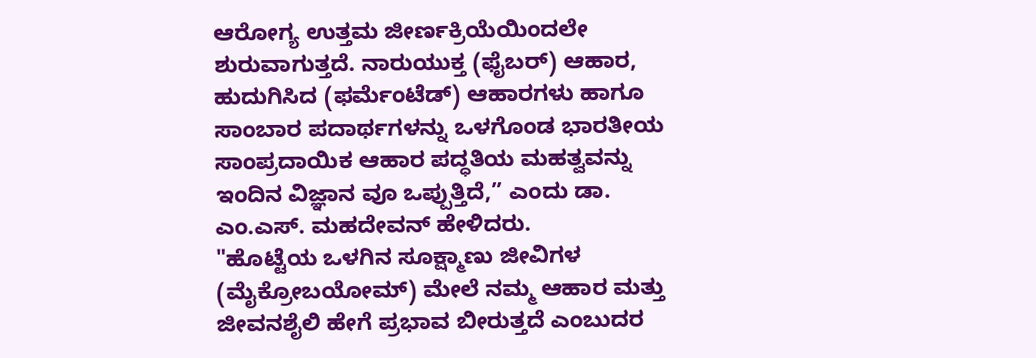ಆರೋಗ್ಯ ಉತ್ತಮ ಜೀರ್ಣಕ್ರಿಯೆಯಿಂದಲೇ ಶುರುವಾಗುತ್ತದೆ. ನಾರುಯುಕ್ತ (ಫೈಬರ್) ಆಹಾರ, ಹುದುಗಿಸಿದ (ಫರ್ಮೆಂಟೆಡ್) ಆಹಾರಗಳು ಹಾಗೂ ಸಾಂಬಾರ ಪದಾರ್ಥಗಳನ್ನು ಒಳಗೊಂಡ ಭಾರತೀಯ ಸಾಂಪ್ರದಾಯಿಕ ಆಹಾರ ಪದ್ಧತಿಯ ಮಹತ್ವವನ್ನು ಇಂದಿನ ವಿಜ್ಞಾನ ವೂ ಒಪ್ಪುತ್ತಿದೆ,” ಎಂದು ಡಾ. ಎಂ.ಎಸ್. ಮಹದೇವನ್ ಹೇಳಿದರು.
"ಹೊಟ್ಟೆಯ ಒಳಗಿನ ಸೂಕ್ಷ್ಮಾಣು ಜೀವಿಗಳ (ಮೈಕ್ರೋಬಯೋಮ್) ಮೇಲೆ ನಮ್ಮ ಆಹಾರ ಮತ್ತು ಜೀವನಶೈಲಿ ಹೇಗೆ ಪ್ರಭಾವ ಬೀರುತ್ತದೆ ಎಂಬುದರ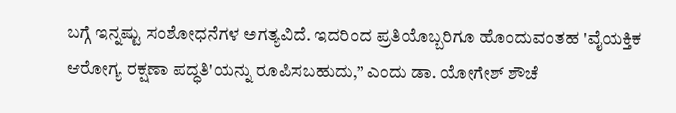ಬಗ್ಗೆ ಇನ್ನಷ್ಟು ಸಂಶೋಧನೆಗಳ ಅಗತ್ಯವಿದೆ. ಇದರಿಂದ ಪ್ರತಿಯೊಬ್ಬರಿಗೂ ಹೊಂದುವಂತಹ 'ವೈಯಕ್ತಿಕ ಆರೋಗ್ಯ ರಕ್ಷಣಾ ಪದ್ಧತಿ'ಯನ್ನು ರೂಪಿಸಬಹುದು,” ಎಂದು ಡಾ. ಯೋಗೇಶ್ ಶೌಚೆ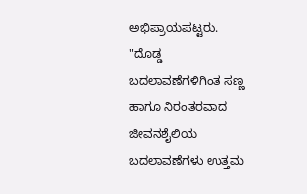ಅಭಿಪ್ರಾಯಪಟ್ಟರು.
"ದೊಡ್ಡ ಬದಲಾವಣೆಗಳಿಗಿಂತ ಸಣ್ಣ ಹಾಗೂ ನಿರಂತರವಾದ ಜೀವನಶೈಲಿಯ ಬದಲಾವಣೆಗಳು ಉತ್ತಮ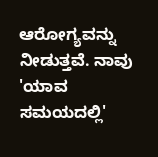ಆರೋಗ್ಯವನ್ನು ನೀಡುತ್ತವೆ. ನಾವು 'ಯಾವ ಸಮಯದಲ್ಲಿ'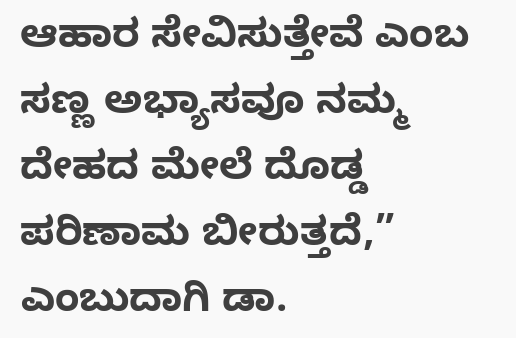ಆಹಾರ ಸೇವಿಸುತ್ತೇವೆ ಎಂಬ ಸಣ್ಣ ಅಭ್ಯಾಸವೂ ನಮ್ಮ ದೇಹದ ಮೇಲೆ ದೊಡ್ಡ ಪರಿಣಾಮ ಬೀರುತ್ತದೆ,” ಎಂಬುದಾಗಿ ಡಾ.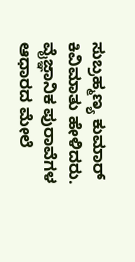ಸುಬ್ರಹ್ಮಣ್ಯ ಕುಮಾರ್ ಕಿವಿಮಾತು ಹೇಳಿದರು.
ವೈಜ್ಞಾನಿಕ ಪುರಾವೆಗಳ ಆಧಾರದ ಮೇಲೆ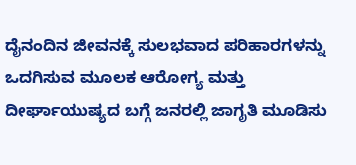ದೈನಂದಿನ ಜೀವನಕ್ಕೆ ಸುಲಭವಾದ ಪರಿಹಾರಗಳನ್ನು ಒದಗಿಸುವ ಮೂಲಕ ಆರೋಗ್ಯ ಮತ್ತು ದೀರ್ಘಾಯುಷ್ಯದ ಬಗ್ಗೆ ಜನರಲ್ಲಿ ಜಾಗೃತಿ ಮೂಡಿಸು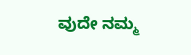ವುದೇ ನಮ್ಮ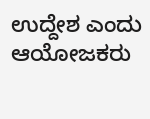ಉದ್ದೇಶ ಎಂದು ಆಯೋಜಕರು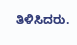ತಿಳಿಸಿದರು.